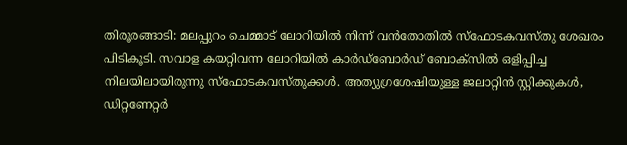തിരൂരങ്ങാടി: മലപ്പുറം ചെമ്മാട് ലോറിയിൽ നിന്ന് വൻതോതിൽ സ്ഫോടകവസ്തു ശേഖരം പിടികൂടി. സവാള കയറ്റിവന്ന ലോറിയിൽ കാർഡ്ബോർഡ് ബോക്സിൽ ഒളിപ്പിച്ച നിലയിലായിരുന്നു സ്ഫോടകവസ്തുക്കൾ. അത്യുഗ്രശേഷിയുള്ള ജലാറ്റിൻ സ്റ്റിക്കുകൾ, ഡിറ്റണേറ്റർ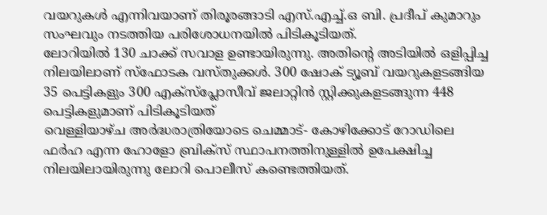വയറുകൾ എന്നിവയാണ് തിരൂരങ്ങാടി എസ്.എച്ച്.ഒ ബി. പ്രദീപ് കുമാറും സംഘവും നടത്തിയ പരിശോധനയിൽ പിടികൂടിയത്.
ലോറിയിൽ 130 ചാക്ക് സവാള ഉണ്ടായിരുന്നു. അതിന്റെ അടിയിൽ ഒളിപ്പിച്ച നിലയിലാണ് സ്ഫോടക വസ്തുക്കൾ. 300 ഷോക് ട്യൂബ് വയറുകളടങ്ങിയ 35 പെട്ടികളും 300 എക്സ്പ്ലോസീവ് ജലാറ്റിൻ സ്റ്റിക്കുകളടങ്ങുന്ന 448 പെട്ടികളുമാണ് പിടികൂടിയത്
വെള്ളിയാഴ്ച അർദ്ധരാത്രിയോടെ ചെമ്മാട്- കോഴിക്കോട് റോഡിലെ ഫർഹ എന്ന ഹോളോ ബ്രിക്സ് സ്ഥാപനത്തിനുള്ളിൽ ഉപേക്ഷിച്ച നിലയിലായിരുന്നു ലോറി പൊലീസ് കണ്ടെത്തിയത്.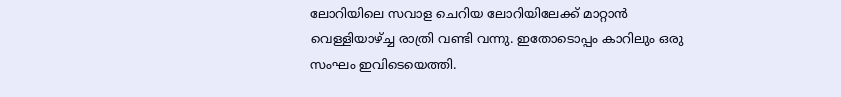ലോറിയിലെ സവാള ചെറിയ ലോറിയിലേക്ക് മാറ്റാൻ വെള്ളിയാഴ്ച്ച രാത്രി വണ്ടി വന്നു. ഇതോടൊപ്പം കാറിലും ഒരു സംഘം ഇവിടെയെത്തി.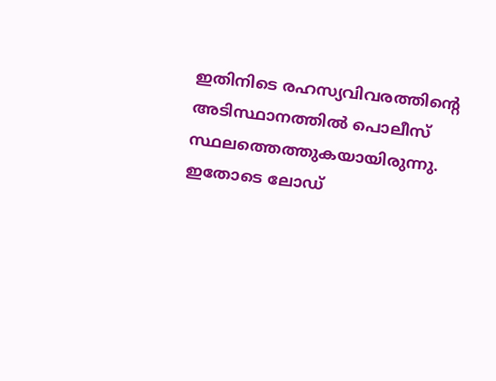ഇതിനിടെ രഹസ്യവിവരത്തിന്റെ അടിസ്ഥാനത്തിൽ പൊലീസ് സ്ഥലത്തെത്തുകയായിരുന്നു. ഇതോടെ ലോഡ്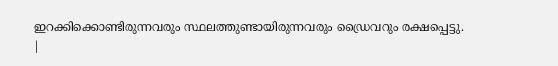ഇറക്കിക്കൊണ്ടിരുന്നവരും സ്ഥലത്തുണ്ടായിരുന്നവരും ഡ്രൈവറും രക്ഷപ്പെട്ടു.
|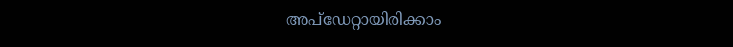അപ്ഡേറ്റായിരിക്കാം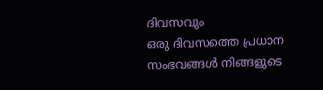ദിവസവും
ഒരു ദിവസത്തെ പ്രധാന സംഭവങ്ങൾ നിങ്ങളുടെ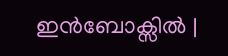ഇൻബോക്സിൽ |